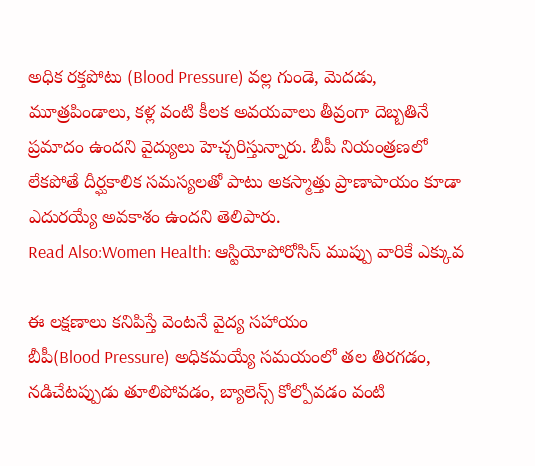అధిక రక్తపోటు (Blood Pressure) వల్ల గుండె, మెదడు, మూత్రపిండాలు, కళ్ల వంటి కీలక అవయవాలు తీవ్రంగా దెబ్బతినే ప్రమాదం ఉందని వైద్యులు హెచ్చరిస్తున్నారు. బీపీ నియంత్రణలో లేకపోతే దీర్ఘకాలిక సమస్యలతో పాటు అకస్మాత్తు ప్రాణాపాయం కూడా ఎదురయ్యే అవకాశం ఉందని తెలిపారు.
Read Also:Women Health: ఆస్టియోపోరోసిస్ ముప్పు వారికే ఎక్కువ

ఈ లక్షణాలు కనిపిస్తే వెంటనే వైద్య సహాయం
బీపీ(Blood Pressure) అధికమయ్యే సమయంలో తల తిరగడం, నడిచేటప్పుడు తూలిపోవడం, బ్యాలెన్స్ కోల్పోవడం వంటి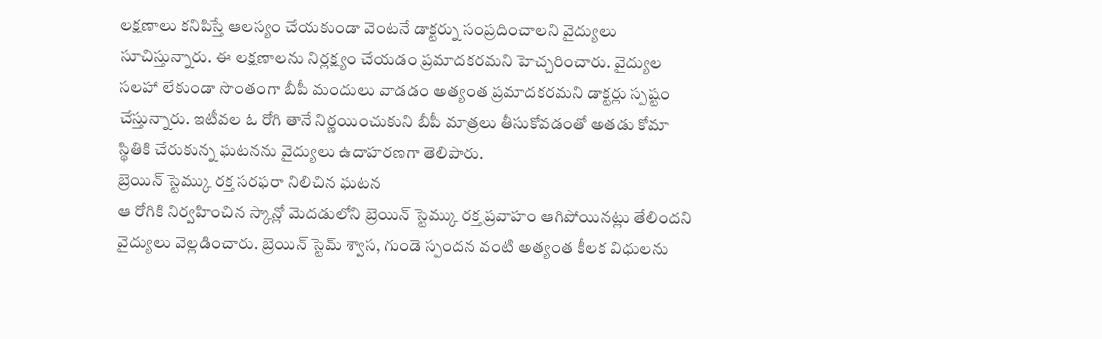లక్షణాలు కనిపిస్తే ఆలస్యం చేయకుండా వెంటనే డాక్టర్ను సంప్రదించాలని వైద్యులు సూచిస్తున్నారు. ఈ లక్షణాలను నిర్లక్ష్యం చేయడం ప్రమాదకరమని హెచ్చరించారు. వైద్యుల సలహా లేకుండా సొంతంగా బీపీ మందులు వాడడం అత్యంత ప్రమాదకరమని డాక్టర్లు స్పష్టం చేస్తున్నారు. ఇటీవల ఓ రోగి తానే నిర్ణయించుకుని బీపీ మాత్రలు తీసుకోవడంతో అతడు కోమా స్థితికి చేరుకున్న ఘటనను వైద్యులు ఉదాహరణగా తెలిపారు.
బ్రెయిన్ స్టెమ్కు రక్త సరఫరా నిలిచిన ఘటన
ఆ రోగికి నిర్వహించిన స్కాన్లో మెదడులోని బ్రెయిన్ స్టెమ్కు రక్త ప్రవాహం ఆగిపోయినట్లు తేలిందని వైద్యులు వెల్లడించారు. బ్రెయిన్ స్టెమ్ శ్వాస, గుండె స్పందన వంటి అత్యంత కీలక విధులను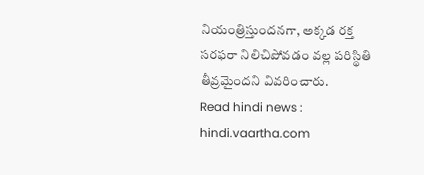నియంత్రిస్తుందనగా, అక్కడ రక్త సరఫరా నిలిచిపోవడం వల్ల పరిస్థితి తీవ్రమైందని వివరించారు.
Read hindi news : hindi.vaartha.com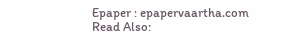Epaper : epapervaartha.com
Read Also: